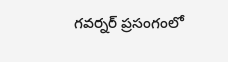గవర్నర్ ప్రసంగంలో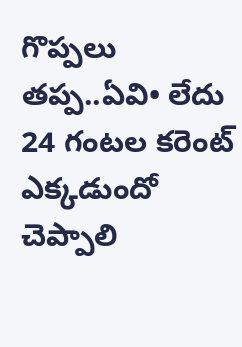గొప్పలు తప్ప..ఏవి• లేదు
24 గంటల కరెంట్ ఎక్కడుందో చెప్పాలి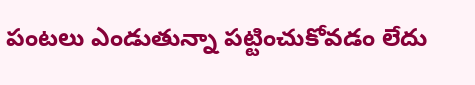పంటలు ఎండుతున్నా పట్టించుకోవడం లేదు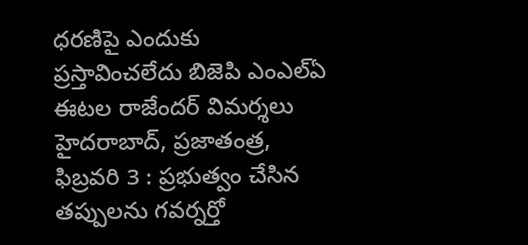ధరణిపై ఎందుకు ప్రస్తావించలేదు బిజెపి ఎంఎల్ఏ ఈటల రాజేందర్ విమర్శలు హైదరాబాద్, ప్రజాతంత్ర, ఫిబ్రవరి 3 : ప్రభుత్వం చేసిన తప్పులను గవర్నర్తో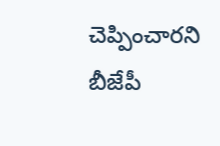చెప్పించారని బీజేపీ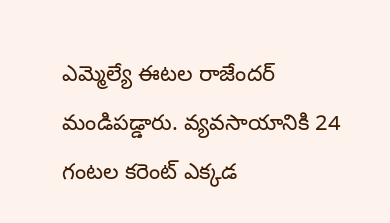ఎమ్మెల్యే ఈటల రాజేందర్ మండిపడ్డారు. వ్యవసాయానికి 24 గంటల కరెంట్ ఎక్కడ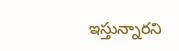ఇస్తున్నారని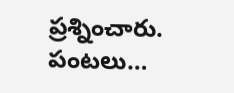ప్రశ్నించారు. పంటలు…